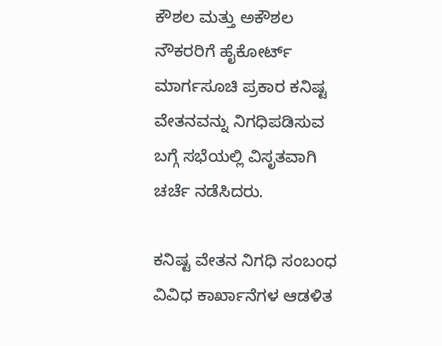ಕೌಶಲ ಮತ್ತು ಅಕೌಶಲ ನೌಕರರಿಗೆ ಹೈಕೋರ್ಟ್ ಮಾರ್ಗಸೂಚಿ ಪ್ರಕಾರ ಕನಿಷ್ಟ ವೇತನವನ್ನು ನಿಗಧಿಪಡಿಸುವ ಬಗ್ಗೆ ಸಭೆಯಲ್ಲಿ ವಿಸೃತವಾಗಿ ಚರ್ಚೆ ನಡೆಸಿದರು.

ಕನಿಷ್ಟ ವೇತನ ನಿಗಧಿ ಸಂಬಂಧ ವಿವಿಧ ಕಾರ್ಖಾನೆಗಳ ಆಡಳಿತ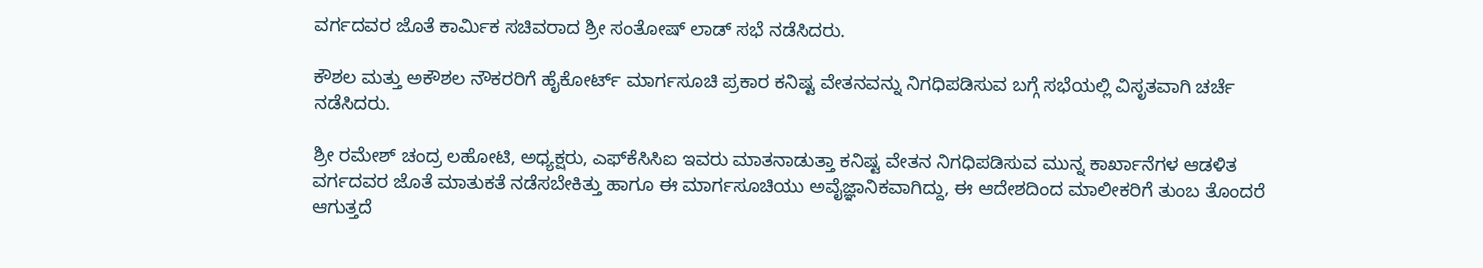ವರ್ಗದವರ ಜೊತೆ ಕಾರ್ಮಿಕ ಸಚಿವರಾದ ಶ್ರೀ ಸಂತೋಷ್ ಲಾಡ್ ಸಭೆ ನಡೆಸಿದರು.

ಕೌಶಲ ಮತ್ತು ಅಕೌಶಲ ನೌಕರರಿಗೆ ಹೈಕೋರ್ಟ್ ಮಾರ್ಗಸೂಚಿ ಪ್ರಕಾರ ಕನಿಷ್ಟ ವೇತನವನ್ನು ನಿಗಧಿಪಡಿಸುವ ಬಗ್ಗೆ ಸಭೆಯಲ್ಲಿ ವಿಸೃತವಾಗಿ ಚರ್ಚೆ ನಡೆಸಿದರು.

ಶ್ರೀ ರಮೇಶ್ ಚಂದ್ರ ಲಹೋಟಿ, ಅಧ್ಯಕ್ಷರು, ಎಫ್‍ಕೆಸಿಸಿಐ ಇವರು ಮಾತನಾಡುತ್ತಾ ಕನಿಷ್ಟ ವೇತನ ನಿಗಧಿಪಡಿಸುವ ಮುನ್ನ ಕಾರ್ಖಾನೆಗಳ ಆಡಳಿತ ವರ್ಗದವರ ಜೊತೆ ಮಾತುಕತೆ ನಡೆಸಬೇಕಿತ್ತು ಹಾಗೂ ಈ ಮಾರ್ಗಸೂಚಿಯು ಅವೈಜ್ಞಾನಿಕವಾಗಿದ್ದು, ಈ ಆದೇಶದಿಂದ ಮಾಲೀಕರಿಗೆ ತುಂಬ ತೊಂದರೆ ಆಗುತ್ತದೆ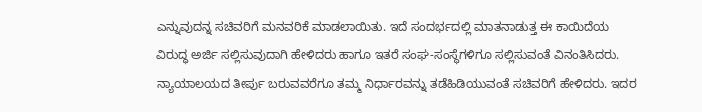ಎನ್ನುವುದನ್ನ ಸಚಿವರಿಗೆ ಮನವರಿಕೆ ಮಾಡಲಾಯಿತು. ಇದೆ ಸಂದರ್ಭದಲ್ಲಿ ಮಾತನಾಡುತ್ತ ಈ ಕಾಯಿದೆಯ ವಿರುದ್ಧ ಅರ್ಜಿ ಸಲ್ಲಿಸುವುದಾಗಿ ಹೇಳಿದರು ಹಾಗೂ ಇತರೆ ಸಂಘ-ಸಂಸ್ಥೆಗಳಿಗೂ ಸಲ್ಲಿಸುವಂತೆ ವಿನಂತಿಸಿದರು. ನ್ಯಾಯಾಲಯದ ತೀರ್ಪು ಬರುವವರೆಗೂ ತಮ್ಮ ನಿರ್ಧಾರವನ್ನು ತಡೆಹಿಡಿಯುವಂತೆ ಸಚಿವರಿಗೆ ಹೇಳಿದರು. ಇದರ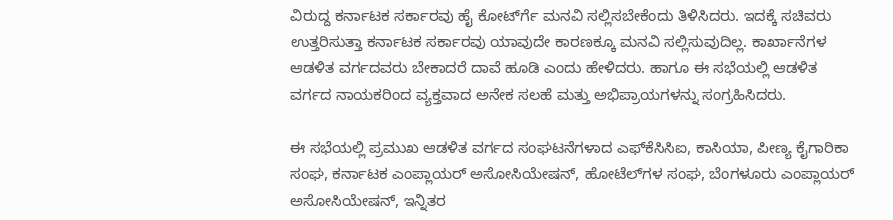ವಿರುದ್ದ ಕರ್ನಾಟಕ ಸರ್ಕಾರವು ಹೈ ಕೋರ್ಟ್‍ಗೆ ಮನವಿ ಸಲ್ಲಿಸಬೇಕೆಂದು ತಿಳಿಸಿದರು. ಇದಕ್ಕೆ ಸಚಿವರು ಉತ್ತರಿಸುತ್ತಾ ಕರ್ನಾಟಕ ಸರ್ಕಾರವು ಯಾವುದೇ ಕಾರಣಕ್ಕೂ ಮನವಿ ಸಲ್ಲಿಸುವುದಿಲ್ಲ. ಕಾರ್ಖಾನೆಗಳ ಆಡಳಿತ ವರ್ಗದವರು ಬೇಕಾದರೆ ದಾವೆ ಹೂಡಿ ಎಂದು ಹೇಳಿದರು. ಹಾಗೂ ಈ ಸಭೆಯಲ್ಲಿ ಆಡಳಿತ ವರ್ಗದ ನಾಯಕರಿಂದ ವ್ಯಕ್ತವಾದ ಅನೇಕ ಸಲಹೆ ಮತ್ತು ಅಭಿಪ್ರಾಯಗಳನ್ನು ಸಂಗ್ರಹಿಸಿದರು.

ಈ ಸಭೆಯಲ್ಲಿ ಪ್ರಮುಖ ಆಡಳಿತ ವರ್ಗದ ಸಂಘಟನೆಗಳಾದ ಎಫ್‍ಕೆಸಿಸಿಐ, ಕಾಸಿಯಾ, ಪೀಣ್ಯ ಕೈಗಾರಿಕಾ ಸಂಘ, ಕರ್ನಾಟಕ ಎಂಪ್ಲಾಯರ್ ಅಸೋಸಿಯೇಷನ್, ಹೋಟೆಲ್‍ಗಳ ಸಂಘ, ಬೆಂಗಳೂರು ಎಂಪ್ಲಾಯರ್ ಅಸೋಸಿಯೇಷನ್, ಇನ್ನಿತರ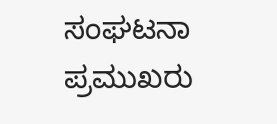ಸಂಘಟನಾ ಪ್ರಮುಖರು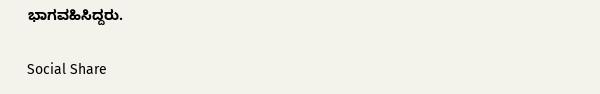ಭಾಗವಹಿಸಿದ್ದರು.

Social Share